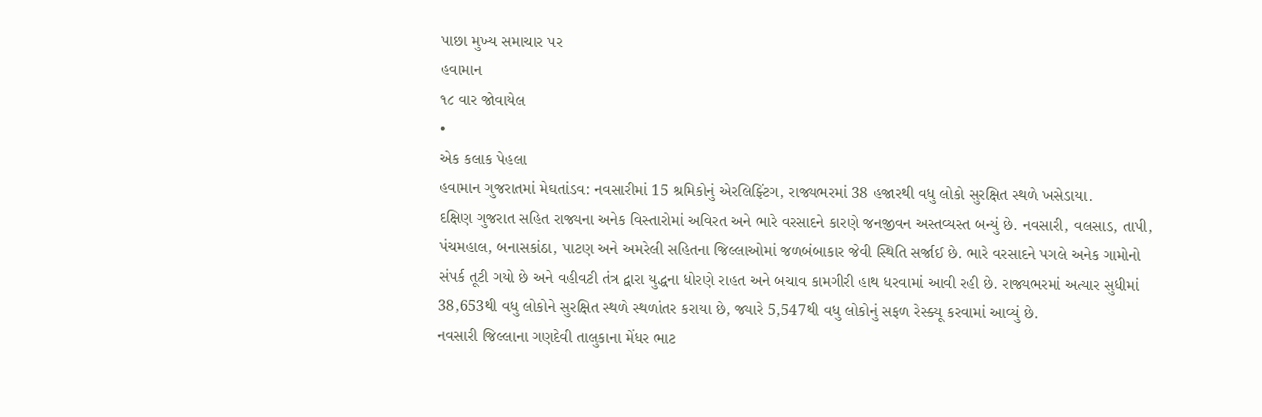પાછા મુખ્ય સમાચાર પર
હવામાન
૧૮ વાર જોવાયેલ
•
એક કલાક પેહલા
હવામાન ગુજરાતમાં મેઘતાંડવ: નવસારીમાં 15 શ્રમિકોનું એરલિફ્ટિંગ, રાજ્યભરમાં 38 હજારથી વધુ લોકો સુરક્ષિત સ્થળે ખસેડાયા.
દક્ષિણ ગુજરાત સહિત રાજ્યના અનેક વિસ્તારોમાં અવિરત અને ભારે વરસાદને કારણે જનજીવન અસ્તવ્યસ્ત બન્યું છે. નવસારી, વલસાડ, તાપી, પંચમહાલ, બનાસકાંઠા, પાટણ અને અમરેલી સહિતના જિલ્લાઓમાં જળબંબાકાર જેવી સ્થિતિ સર્જાઈ છે. ભારે વરસાદને પગલે અનેક ગામોનો સંપર્ક તૂટી ગયો છે અને વહીવટી તંત્ર દ્વારા યુદ્ધના ધોરણે રાહત અને બચાવ કામગીરી હાથ ધરવામાં આવી રહી છે. રાજ્યભરમાં અત્યાર સુધીમાં 38,653થી વધુ લોકોને સુરક્ષિત સ્થળે સ્થળાંતર કરાયા છે, જ્યારે 5,547થી વધુ લોકોનું સફળ રેસ્ક્યૂ કરવામાં આવ્યું છે.
નવસારી જિલ્લાના ગણદેવી તાલુકાના મેંધર ભાટ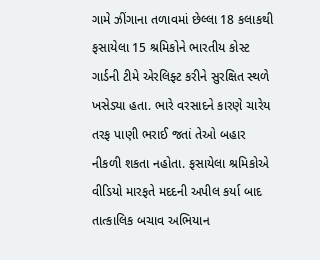ગામે ઝીંગાના તળાવમાં છેલ્લા 18 કલાકથી ફસાયેલા 15 શ્રમિકોને ભારતીય કોસ્ટ ગાર્ડની ટીમે એરલિફ્ટ કરીને સુરક્ષિત સ્થળે ખસેડ્યા હતા. ભારે વરસાદને કારણે ચારેય તરફ પાણી ભરાઈ જતાં તેઓ બહાર નીકળી શકતા નહોતા. ફસાયેલા શ્રમિકોએ વીડિયો મારફતે મદદની અપીલ કર્યા બાદ તાત્કાલિક બચાવ અભિયાન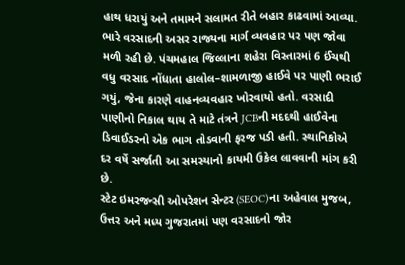હાથ ધરાયું અને તમામને સલામત રીતે બહાર કાઢવામાં આવ્યા.
ભારે વરસાદની અસર રાજ્યના માર્ગ વ્યવહાર પર પણ જોવા મળી રહી છે. પંચમહાલ જિલ્લાના શહેરા વિસ્તારમાં 6 ઈંચથી વધુ વરસાદ નોંધાતા હાલોલ–શામળાજી હાઈવે પર પાણી ભરાઈ ગયું, જેના કારણે વાહનવ્યવહાર ખોરવાયો હતો. વરસાદી પાણીનો નિકાલ થાય તે માટે તંત્રને JCBની મદદથી હાઈવેના ડિવાઈડરનો એક ભાગ તોડવાની ફરજ પડી હતી. સ્થાનિકોએ દર વર્ષે સર્જાતી આ સમસ્યાનો કાયમી ઉકેલ લાવવાની માંગ કરી છે.
સ્ટેટ ઇમરજન્સી ઓપરેશન સેન્ટર (SEOC)ના અહેવાલ મુજબ, ઉત્તર અને મધ્ય ગુજરાતમાં પણ વરસાદનો જોર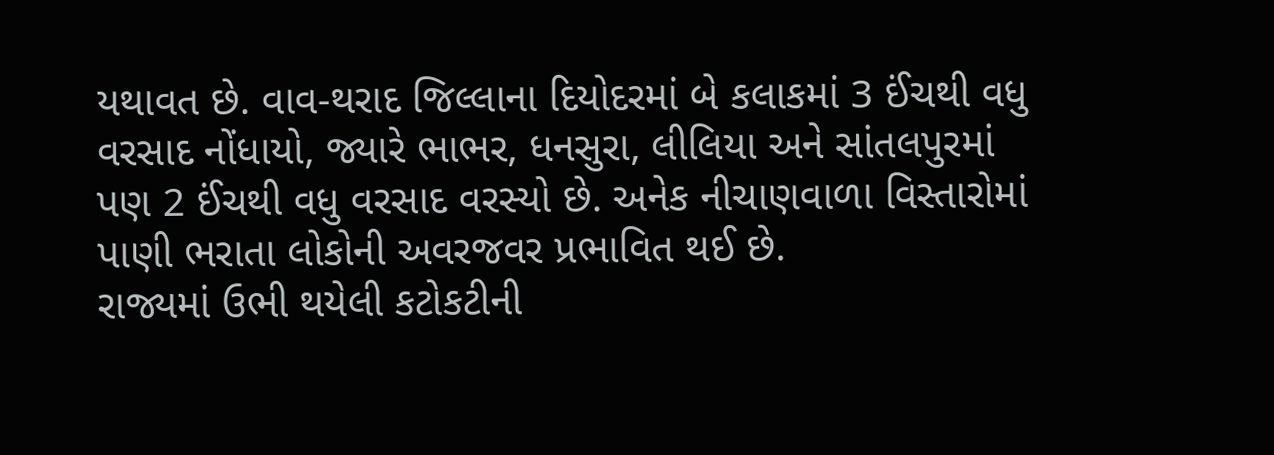યથાવત છે. વાવ-થરાદ જિલ્લાના દિયોદરમાં બે કલાકમાં 3 ઈંચથી વધુ વરસાદ નોંધાયો, જ્યારે ભાભર, ધનસુરા, લીલિયા અને સાંતલપુરમાં પણ 2 ઈંચથી વધુ વરસાદ વરસ્યો છે. અનેક નીચાણવાળા વિસ્તારોમાં પાણી ભરાતા લોકોની અવરજવર પ્રભાવિત થઈ છે.
રાજ્યમાં ઉભી થયેલી કટોકટીની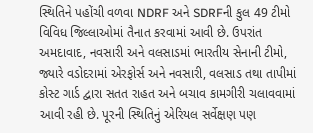સ્થિતિને પહોંચી વળવા NDRF અને SDRFની કુલ 49 ટીમો વિવિધ જિલ્લાઓમાં તૈનાત કરવામાં આવી છે. ઉપરાંત અમદાવાદ, નવસારી અને વલસાડમાં ભારતીય સેનાની ટીમો, જ્યારે વડોદરામાં એરફોર્સ અને નવસારી, વલસાડ તથા તાપીમાં કોસ્ટ ગાર્ડ દ્વારા સતત રાહત અને બચાવ કામગીરી ચલાવવામાં આવી રહી છે. પૂરની સ્થિતિનું એરિયલ સર્વેક્ષણ પણ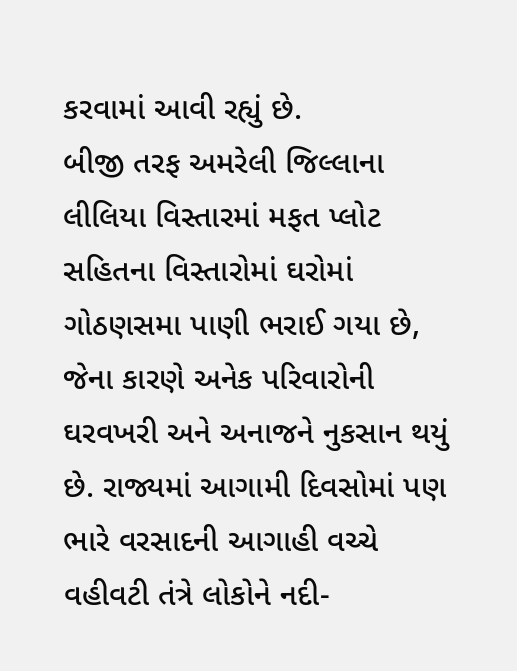કરવામાં આવી રહ્યું છે.
બીજી તરફ અમરેલી જિલ્લાના લીલિયા વિસ્તારમાં મફત પ્લોટ સહિતના વિસ્તારોમાં ઘરોમાં ગોઠણસમા પાણી ભરાઈ ગયા છે, જેના કારણે અનેક પરિવારોની ઘરવખરી અને અનાજને નુકસાન થયું છે. રાજ્યમાં આગામી દિવસોમાં પણ ભારે વરસાદની આગાહી વચ્ચે વહીવટી તંત્રે લોકોને નદી-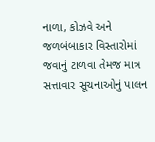નાળા, કોઝવે અને જળબંબાકાર વિસ્તારોમાં જવાનું ટાળવા તેમજ માત્ર સત્તાવાર સૂચનાઓનું પાલન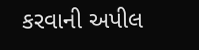કરવાની અપીલ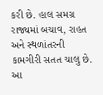કરી છે. હાલ સમગ્ર રાજ્યમાં બચાવ, રાહત અને સ્થળાંતરની કામગીરી સતત ચાલુ છે.
આ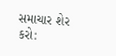સમાચાર શેર કરો: